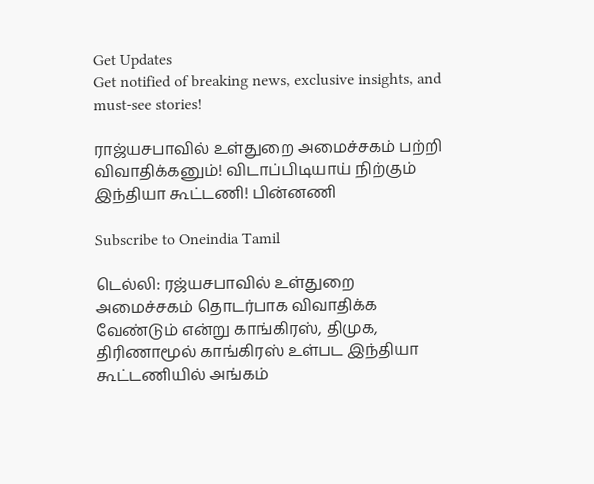Get Updates
Get notified of breaking news, exclusive insights, and must-see stories!

ராஜ்யசபாவில் உள்துறை அமைச்சகம் பற்றி விவாதிக்கனும்! விடாப்பிடியாய் நிற்கும் இந்தியா கூட்டணி! பின்னணி

Subscribe to Oneindia Tamil

டெல்லி: ரஜ்யசபாவில் உள்துறை அமைச்சகம் தொடர்பாக விவாதிக்க வேண்டும் என்று காங்கிரஸ், திமுக, திரிணாமூல் காங்கிரஸ் உள்பட இந்தியா கூட்டணியில் அங்கம்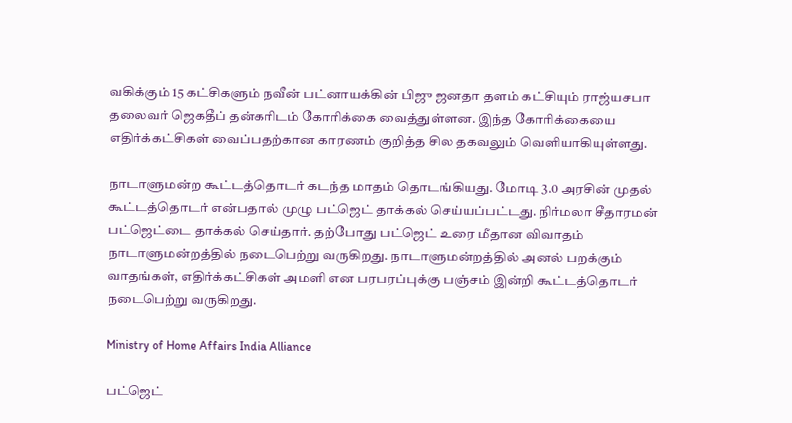வகிக்கும் 15 கட்சிகளும் நவீன் பட்னாயக்கின் பிஜு ஜனதா தளம் கட்சியும் ராஜ்யசபா தலைவர் ஜெகதீப் தன்கரிடம் கோரிக்கை வைத்துள்ளன. இந்த கோரிக்கையை எதிர்க்கட்சிகள் வைப்பதற்கான காரணம் குறித்த சில தகவலும் வெளியாகியுள்ளது.

நாடாளுமன்ற கூட்டத்தொடர் கடந்த மாதம் தொடங்கியது. மோடி 3.0 அரசின் முதல் கூட்டத்தொடர் என்பதால் முழு பட்ஜெட் தாக்கல் செய்யப்பட்டது. நிர்மலா சீதாரமன் பட்ஜெட்டை தாக்கல் செய்தார். தற்போது பட்ஜெட் உரை மீதான விவாதம் நாடாளுமன்றத்தில் நடைபெற்று வருகிறது. நாடாளுமன்றத்தில் அனல் பறக்கும் வாதங்கள், எதிர்க்கட்சிகள் அமளி என பரபரப்புக்கு பஞ்சம் இன்றி கூட்டத்தொடர் நடைபெற்று வருகிறது.

Ministry of Home Affairs India Alliance

பட்ஜெட்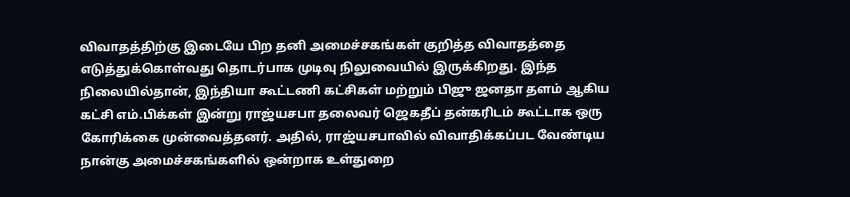விவாதத்திற்கு இடையே பிற தனி அமைச்சகங்கள் குறித்த விவாதத்தை எடுத்துக்கொள்வது தொடர்பாக முடிவு நிலுவையில் இருக்கிறது. இந்த நிலையில்தான், இந்தியா கூட்டணி கட்சிகள் மற்றும் பிஜு ஜனதா தளம் ஆகிய கட்சி எம்.பிக்கள் இன்று ராஜ்யசபா தலைவர் ஜெகதீப் தன்கரிடம் கூட்டாக ஒரு கோரிக்கை முன்வைத்தனர். அதில், ராஜ்யசபாவில் விவாதிக்கப்பட வேண்டிய நான்கு அமைச்சகங்களில் ஒன்றாக உள்துறை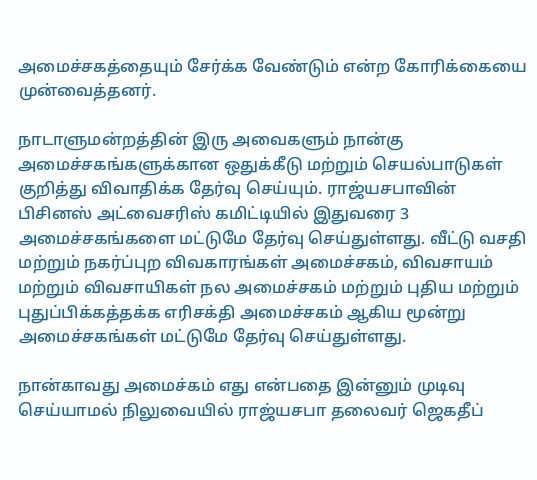அமைச்சகத்தையும் சேர்க்க வேண்டும் என்ற கோரிக்கையை முன்வைத்தனர்.

நாடாளுமன்றத்தின் இரு அவைகளும் நான்கு அமைச்சகங்களுக்கான ஒதுக்கீடு மற்றும் செயல்பாடுகள் குறித்து விவாதிக்க தேர்வு செய்யும். ராஜ்யசபாவின் பிசினஸ் அட்வைசரிஸ் கமிட்டியில் இதுவரை 3 அமைச்சகங்களை மட்டுமே தேர்வு செய்துள்ளது. வீட்டு வசதி மற்றும் நகர்ப்புற விவகாரங்கள் அமைச்சகம், விவசாயம் மற்றும் விவசாயிகள் நல அமைச்சகம் மற்றும் புதிய மற்றும் புதுப்பிக்கத்தக்க எரிசக்தி அமைச்சகம் ஆகிய மூன்று அமைச்சகங்கள் மட்டுமே தேர்வு செய்துள்ளது.

நான்காவது அமைச்கம் எது என்பதை இன்னும் முடிவு செய்யாமல் நிலுவையில் ராஜ்யசபா தலைவர் ஜெகதீப்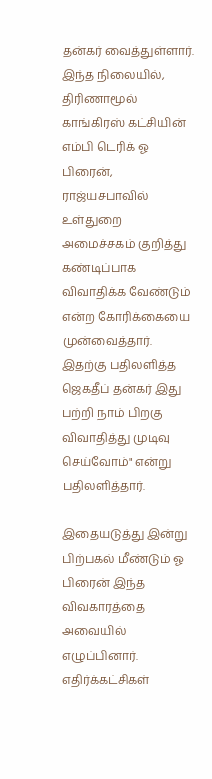தன்கர் வைத்துள்ளார். இந்த நிலையில், திரிணாமூல் காங்கிரஸ் கட்சியின் எம்பி டெரிக் ஓ பிரைன், ராஜ்யசபாவில் உள்துறை அமைச்சகம் குறித்து கண்டிப்பாக விவாதிக்க வேண்டும் என்ற கோரிக்கையை முன்வைத்தார். இதற்கு பதிலளித்த ஜெகதீப் தன்கர் இது பற்றி நாம் பிறகு விவாதித்து முடிவு செய்வோம்" என்று பதிலளித்தார்.

இதையடுத்து இன்று பிற்பகல் மீண்டும் ஓ பிரைன் இந்த விவகாரத்தை அவையில் எழுப்பினார். எதிர்க்கட்சிகள்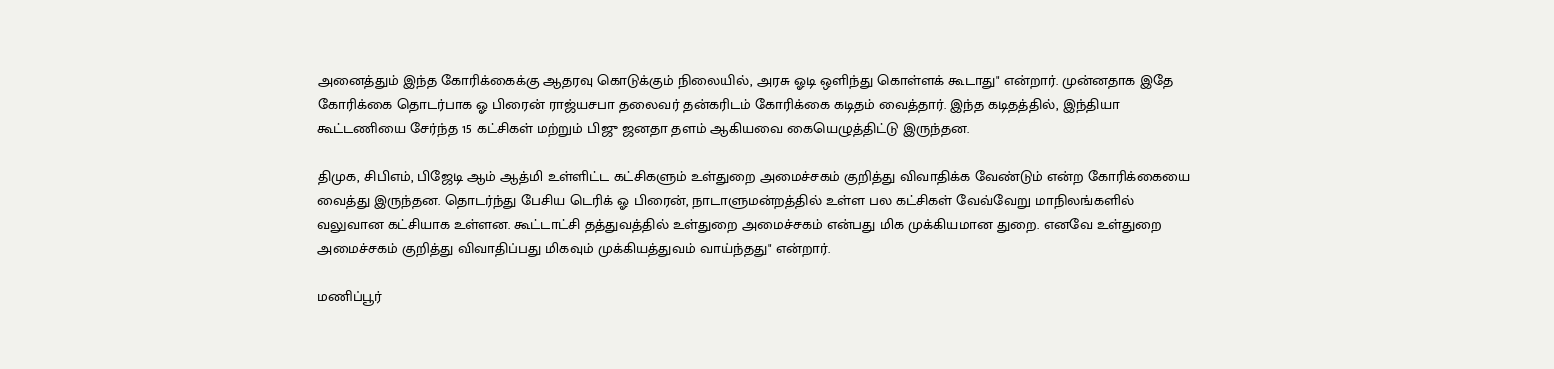அனைத்தும் இந்த கோரிக்கைக்கு ஆதரவு கொடுக்கும் நிலையில், அரசு ஓடி ஒளிந்து கொள்ளக் கூடாது" என்றார். முன்னதாக இதே கோரிக்கை தொடர்பாக ஓ பிரைன் ராஜ்யசபா தலைவர் தன்கரிடம் கோரிக்கை கடிதம் வைத்தார். இந்த கடிதத்தில், இந்தியா கூட்டணியை சேர்ந்த 15 கட்சிகள் மற்றும் பிஜு ஜனதா தளம் ஆகியவை கையெழுத்திட்டு இருந்தன.

திமுக, சிபிஎம், பிஜேடி ஆம் ஆத்மி உள்ளிட்ட கட்சிகளும் உள்துறை அமைச்சகம் குறித்து விவாதிக்க வேண்டும் என்ற கோரிக்கையை வைத்து இருந்தன. தொடர்ந்து பேசிய டெரிக் ஓ பிரைன், நாடாளுமன்றத்தில் உள்ள பல கட்சிகள் வேவ்வேறு மாநிலங்களில் வலுவான கட்சியாக உள்ளன. கூட்டாட்சி தத்துவத்தில் உள்துறை அமைச்சகம் என்பது மிக முக்கியமான துறை. எனவே உள்துறை அமைச்சகம் குறித்து விவாதிப்பது மிகவும் முக்கியத்துவம் வாய்ந்தது" என்றார்.

மணிப்பூர்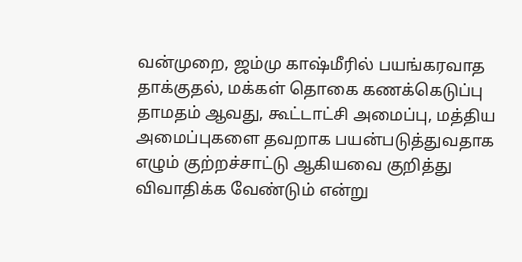வன்முறை, ஜம்மு காஷ்மீரில் பயங்கரவாத தாக்குதல், மக்கள் தொகை கணக்கெடுப்பு தாமதம் ஆவது, கூட்டாட்சி அமைப்பு, மத்திய அமைப்புகளை தவறாக பயன்படுத்துவதாக எழும் குற்றச்சாட்டு ஆகியவை குறித்து விவாதிக்க வேண்டும் என்று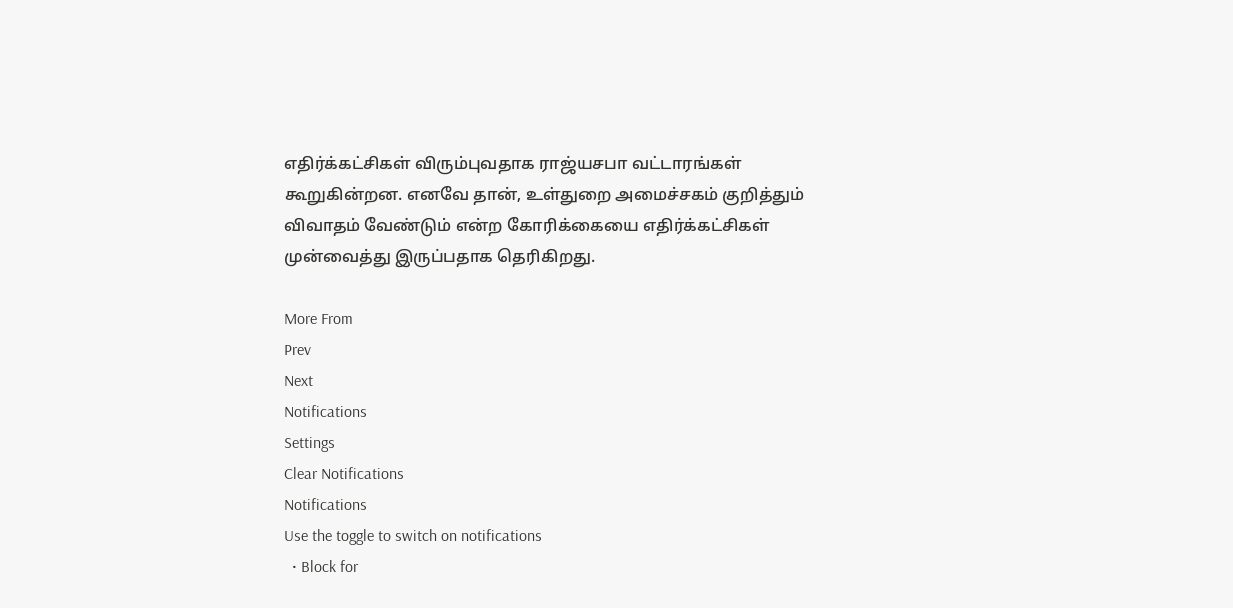எதிர்க்கட்சிகள் விரும்புவதாக ராஜ்யசபா வட்டாரங்கள் கூறுகின்றன. எனவே தான், உள்துறை அமைச்சகம் குறித்தும் விவாதம் வேண்டும் என்ற கோரிக்கையை எதிர்க்கட்சிகள் முன்வைத்து இருப்பதாக தெரிகிறது.

More From
Prev
Next
Notifications
Settings
Clear Notifications
Notifications
Use the toggle to switch on notifications
  • Block for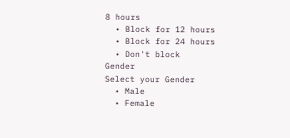8 hours
  • Block for 12 hours
  • Block for 24 hours
  • Don't block
Gender
Select your Gender
  • Male
  • Female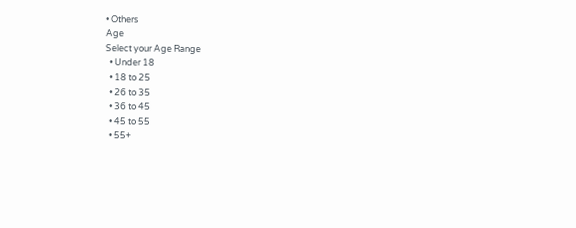• Others
Age
Select your Age Range
  • Under 18
  • 18 to 25
  • 26 to 35
  • 36 to 45
  • 45 to 55
  • 55+